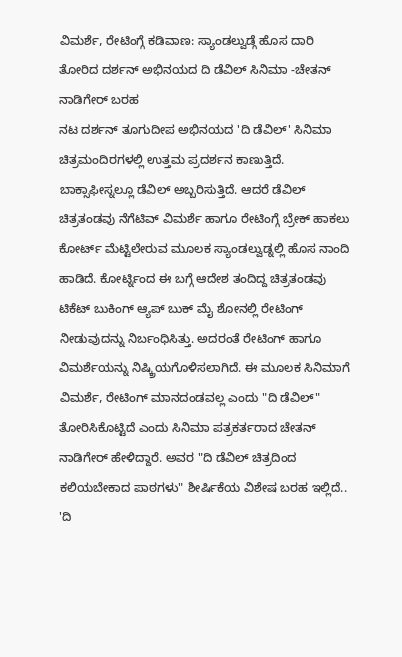ವಿಮರ್ಶೆ, ರೇಟಿಂಗ್ಗೆ ಕಡಿವಾಣ: ಸ್ಯಾಂಡಲ್ವುಡ್ಗೆ ಹೊಸ ದಾರಿ ತೋರಿದ ದರ್ಶನ್ ಅಭಿನಯದ ದಿ ಡೆವಿಲ್ ಸಿನಿಮಾ -ಚೇತನ್ ನಾಡಿಗೇರ್ ಬರಹ
ನಟ ದರ್ಶನ್ ತೂಗುದೀಪ ಅಭಿನಯದ 'ದಿ ಡೆವಿಲ್' ಸಿನಿಮಾ ಚಿತ್ರಮಂದಿರಗಳಲ್ಲಿ ಉತ್ತಮ ಪ್ರದರ್ಶನ ಕಾಣುತ್ತಿದೆ. ಬಾಕ್ಸಾಫೀಸ್ನಲ್ಲೂ ಡೆವಿಲ್ ಅಬ್ಬರಿಸುತ್ತಿದೆ. ಆದರೆ ಡೆವಿಲ್ ಚಿತ್ರತಂಡವು ನೆಗೆಟಿವ್ ವಿಮರ್ಶೆ ಹಾಗೂ ರೇಟಿಂಗ್ಗೆ ಬ್ರೇಕ್ ಹಾಕಲು ಕೋರ್ಟ್ ಮೆಟ್ಟಿಲೇರುವ ಮೂಲಕ ಸ್ಯಾಂಡಲ್ವುಡ್ನಲ್ಲಿ ಹೊಸ ನಾಂದಿ ಹಾಡಿದೆ. ಕೋರ್ಟ್ನಿಂದ ಈ ಬಗ್ಗೆ ಆದೇಶ ತಂದಿದ್ದ ಚಿತ್ರತಂಡವು ಟಿಕೆಟ್ ಬುಕಿಂಗ್ ಆ್ಯಪ್ ಬುಕ್ ಮೈ ಶೋನಲ್ಲಿ ರೇಟಿಂಗ್ ನೀಡುವುದನ್ನು ನಿರ್ಬಂಧಿಸಿತ್ತು. ಅದರಂತೆ ರೇಟಿಂಗ್ ಹಾಗೂ ವಿಮರ್ಶೆಯನ್ನು ನಿಷ್ಕ್ರಿಯಗೊಳಿಸಲಾಗಿದೆ. ಈ ಮೂಲಕ ಸಿನಿಮಾಗೆ ವಿಮರ್ಶೆ, ರೇಟಿಂಗ್ ಮಾನದಂಡವಲ್ಲ ಎಂದು "ದಿ ಡೆವಿಲ್" ತೋರಿಸಿಕೊಟ್ಟಿದೆ ಎಂದು ಸಿನಿಮಾ ಪತ್ರಕರ್ತರಾದ ಚೇತನ್ ನಾಡಿಗೇರ್ ಹೇಳಿದ್ದಾರೆ. ಅವರ "ದಿ ಡೆವಿಲ್ ಚಿತ್ರದಿಂದ ಕಲಿಯಬೇಕಾದ ಪಾಠಗಳು" ಶೀರ್ಷಿಕೆಯ ವಿಶೇಷ ಬರಹ ಇಲ್ಲಿದೆ..
'ದಿ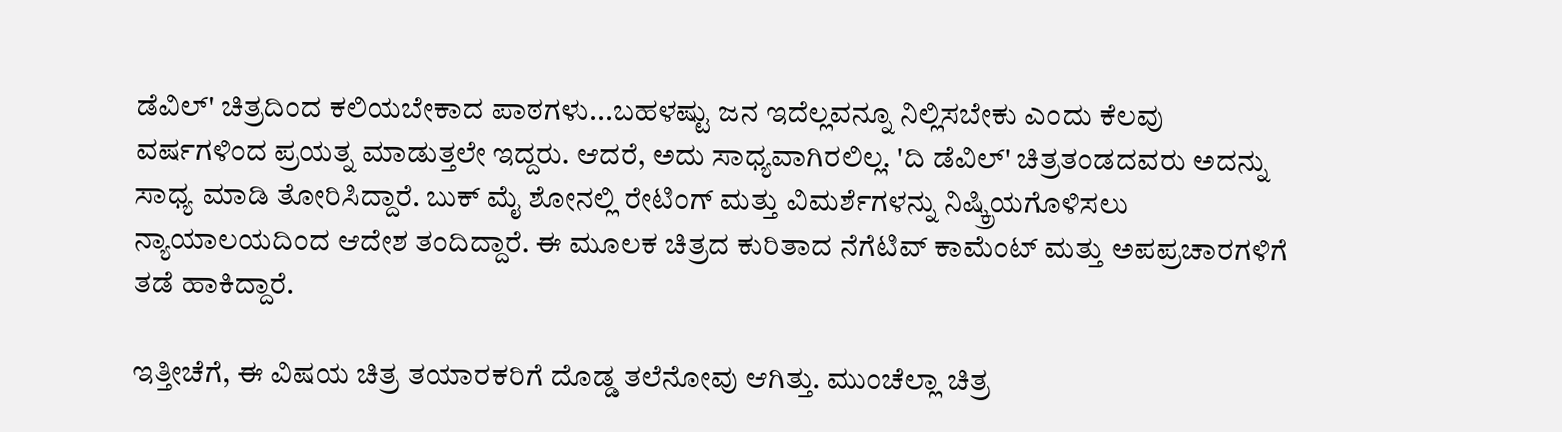ಡೆವಿಲ್' ಚಿತ್ರದಿಂದ ಕಲಿಯಬೇಕಾದ ಪಾಠಗಳು...ಬಹಳಷ್ಟು ಜನ ಇದೆಲ್ಲವನ್ನೂ ನಿಲ್ಲಿಸಬೇಕು ಎಂದು ಕೆಲವು ವರ್ಷಗಳಿಂದ ಪ್ರಯತ್ನ ಮಾಡುತ್ತಲೇ ಇದ್ದರು. ಆದರೆ, ಅದು ಸಾಧ್ಯವಾಗಿರಲಿಲ್ಲ. 'ದಿ ಡೆವಿಲ್' ಚಿತ್ರತಂಡದವರು ಅದನ್ನು ಸಾಧ್ಯ ಮಾಡಿ ತೋರಿಸಿದ್ದಾರೆ. ಬುಕ್ ಮೈ ಶೋನಲ್ಲಿ ರೇಟಿಂಗ್ ಮತ್ತು ವಿಮರ್ಶೆಗಳನ್ನು ನಿಷ್ಕ್ರಿಯಗೊಳಿಸಲು ನ್ಯಾಯಾಲಯದಿಂದ ಆದೇಶ ತಂದಿದ್ದಾರೆ. ಈ ಮೂಲಕ ಚಿತ್ರದ ಕುರಿತಾದ ನೆಗೆಟಿವ್ ಕಾಮೆಂಟ್ ಮತ್ತು ಅಪಪ್ರಚಾರಗಳಿಗೆ ತಡೆ ಹಾಕಿದ್ದಾರೆ.

ಇತ್ತೀಚೆಗೆ, ಈ ವಿಷಯ ಚಿತ್ರ ತಯಾರಕರಿಗೆ ದೊಡ್ಡ ತಲೆನೋವು ಆಗಿತ್ತು. ಮುಂಚೆಲ್ಲಾ ಚಿತ್ರ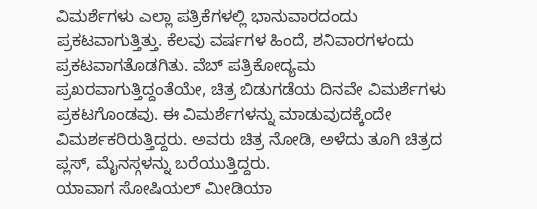ವಿಮರ್ಶೆಗಳು ಎಲ್ಲಾ ಪತ್ರಿಕೆಗಳಲ್ಲಿ ಭಾನುವಾರದಂದು ಪ್ರಕಟವಾಗುತ್ತಿತ್ತು. ಕೆಲವು ವರ್ಷಗಳ ಹಿಂದೆ, ಶನಿವಾರಗಳಂದು ಪ್ರಕಟವಾಗತೊಡಗಿತು. ವೆಬ್ ಪತ್ರಿಕೋದ್ಯಮ ಪ್ರಖರವಾಗುತ್ತಿದ್ದಂತೆಯೇ, ಚಿತ್ರ ಬಿಡುಗಡೆಯ ದಿನವೇ ವಿಮರ್ಶೆಗಳು ಪ್ರಕಟಗೊಂಡವು. ಈ ವಿಮರ್ಶೆಗಳನ್ನು ಮಾಡುವುದಕ್ಕೆಂದೇ ವಿಮರ್ಶಕರಿರುತ್ತಿದ್ದರು. ಅವರು ಚಿತ್ರ ನೋಡಿ, ಅಳೆದು ತೂಗಿ ಚಿತ್ರದ ಪ್ಲಸ್, ಮೈನಸ್ಗಳನ್ನು ಬರೆಯುತ್ತಿದ್ದರು.
ಯಾವಾಗ ಸೋಷಿಯಲ್ ಮೀಡಿಯಾ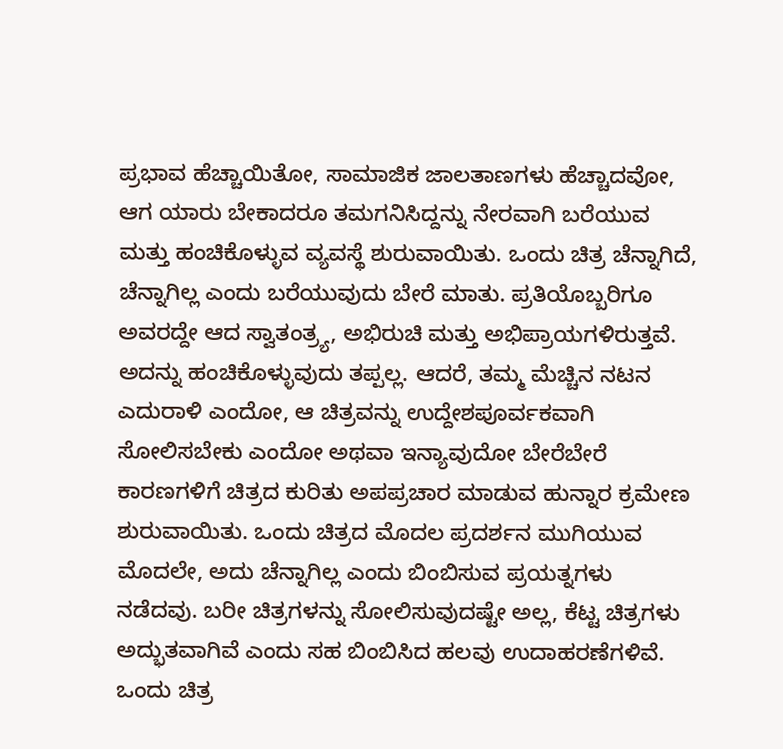ಪ್ರಭಾವ ಹೆಚ್ಚಾಯಿತೋ, ಸಾಮಾಜಿಕ ಜಾಲತಾಣಗಳು ಹೆಚ್ಚಾದವೋ, ಆಗ ಯಾರು ಬೇಕಾದರೂ ತಮಗನಿಸಿದ್ದನ್ನು ನೇರವಾಗಿ ಬರೆಯುವ ಮತ್ತು ಹಂಚಿಕೊಳ್ಳುವ ವ್ಯವಸ್ಥೆ ಶುರುವಾಯಿತು. ಒಂದು ಚಿತ್ರ ಚೆನ್ನಾಗಿದೆ, ಚೆನ್ನಾಗಿಲ್ಲ ಎಂದು ಬರೆಯುವುದು ಬೇರೆ ಮಾತು. ಪ್ರತಿಯೊಬ್ಬರಿಗೂ ಅವರದ್ದೇ ಆದ ಸ್ವಾತಂತ್ರ್ಯ, ಅಭಿರುಚಿ ಮತ್ತು ಅಭಿಪ್ರಾಯಗಳಿರುತ್ತವೆ. ಅದನ್ನು ಹಂಚಿಕೊಳ್ಳುವುದು ತಪ್ಪಲ್ಲ. ಆದರೆ, ತಮ್ಮ ಮೆಚ್ಚಿನ ನಟನ ಎದುರಾಳಿ ಎಂದೋ, ಆ ಚಿತ್ರವನ್ನು ಉದ್ದೇಶಪೂರ್ವಕವಾಗಿ ಸೋಲಿಸಬೇಕು ಎಂದೋ ಅಥವಾ ಇನ್ಯಾವುದೋ ಬೇರೆಬೇರೆ ಕಾರಣಗಳಿಗೆ ಚಿತ್ರದ ಕುರಿತು ಅಪಪ್ರಚಾರ ಮಾಡುವ ಹುನ್ನಾರ ಕ್ರಮೇಣ ಶುರುವಾಯಿತು. ಒಂದು ಚಿತ್ರದ ಮೊದಲ ಪ್ರದರ್ಶನ ಮುಗಿಯುವ ಮೊದಲೇ, ಅದು ಚೆನ್ನಾಗಿಲ್ಲ ಎಂದು ಬಿಂಬಿಸುವ ಪ್ರಯತ್ನಗಳು ನಡೆದವು. ಬರೀ ಚಿತ್ರಗಳನ್ನು ಸೋಲಿಸುವುದಷ್ಟೇ ಅಲ್ಲ, ಕೆಟ್ಟ ಚಿತ್ರಗಳು ಅದ್ಭುತವಾಗಿವೆ ಎಂದು ಸಹ ಬಿಂಬಿಸಿದ ಹಲವು ಉದಾಹರಣೆಗಳಿವೆ. ಒಂದು ಚಿತ್ರ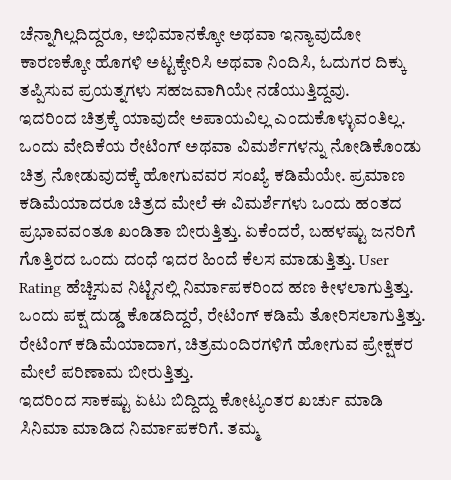ಚೆನ್ನಾಗಿಲ್ಲದಿದ್ದರೂ, ಅಭಿಮಾನಕ್ಕೋ ಅಥವಾ ಇನ್ಯಾವುದೋ ಕಾರಣಕ್ಕೋ ಹೊಗಳಿ ಅಟ್ಟಕ್ಕೇರಿಸಿ ಅಥವಾ ನಿಂದಿಸಿ, ಓದುಗರ ದಿಕ್ಕು ತಪ್ಪಿಸುವ ಪ್ರಯತ್ನಗಳು ಸಹಜವಾಗಿಯೇ ನಡೆಯುತ್ತಿದ್ದವು.
ಇದರಿಂದ ಚಿತ್ರಕ್ಕೆ ಯಾವುದೇ ಅಪಾಯವಿಲ್ಲ ಎಂದುಕೊಳ್ಳುವಂತಿಲ್ಲ. ಒಂದು ವೇದಿಕೆಯ ರೇಟಿಂಗ್ ಅಥವಾ ವಿಮರ್ಶೆಗಳನ್ನು ನೋಡಿಕೊಂಡು ಚಿತ್ರ ನೋಡುವುದಕ್ಕೆ ಹೋಗುವವರ ಸಂಖ್ಯೆ ಕಡಿಮೆಯೇ. ಪ್ರಮಾಣ ಕಡಿಮೆಯಾದರೂ ಚಿತ್ರದ ಮೇಲೆ ಈ ವಿಮರ್ಶೆಗಳು ಒಂದು ಹಂತದ ಪ್ರಭಾವವಂತೂ ಖಂಡಿತಾ ಬೀರುತ್ತಿತ್ತು. ಏಕೆಂದರೆ, ಬಹಳಷ್ಟು ಜನರಿಗೆ ಗೊತ್ತಿರದ ಒಂದು ದಂಧೆ ಇದರ ಹಿಂದೆ ಕೆಲಸ ಮಾಡುತ್ತಿತ್ತು. User Rating ಹೆಚ್ಚಿಸುವ ನಿಟ್ಟಿನಲ್ಲಿ ನಿರ್ಮಾಪಕರಿಂದ ಹಣ ಕೀಳಲಾಗುತ್ತಿತ್ತು. ಒಂದು ಪಕ್ಷ ದುಡ್ಡ ಕೊಡದಿದ್ದರೆ, ರೇಟಿಂಗ್ ಕಡಿಮೆ ತೋರಿಸಲಾಗುತ್ತಿತ್ತು. ರೇಟಿಂಗ್ ಕಡಿಮೆಯಾದಾಗ, ಚಿತ್ರಮಂದಿರಗಳಿಗೆ ಹೋಗುವ ಪ್ರೇಕ್ಷಕರ ಮೇಲೆ ಪರಿಣಾಮ ಬೀರುತ್ತಿತ್ತು.
ಇದರಿಂದ ಸಾಕಷ್ಟು ಏಟು ಬಿದ್ದಿದ್ದು ಕೋಟ್ಯಂತರ ಖರ್ಚು ಮಾಡಿ ಸಿನಿಮಾ ಮಾಡಿದ ನಿರ್ಮಾಪಕರಿಗೆ. ತಮ್ಮ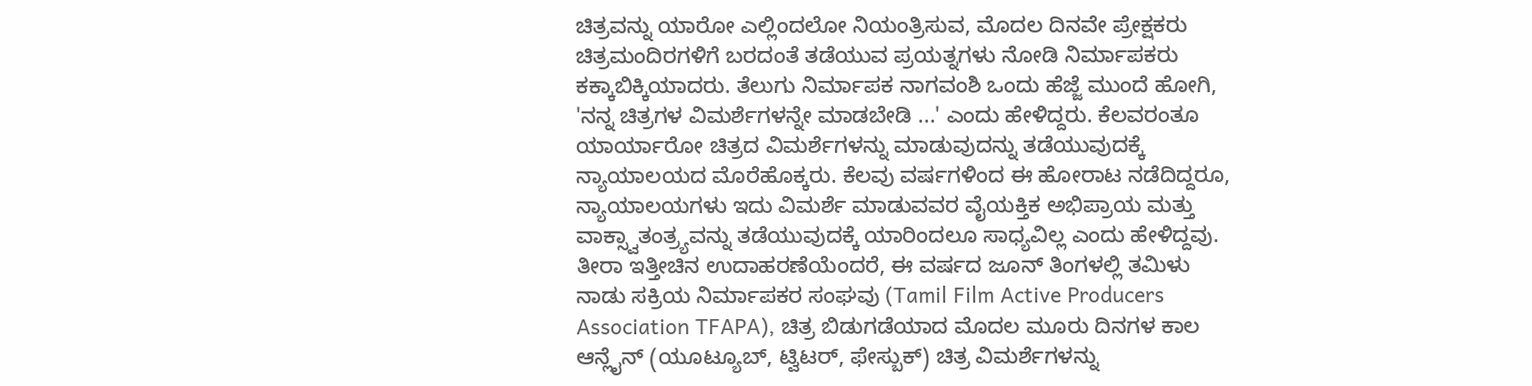ಚಿತ್ರವನ್ನು ಯಾರೋ ಎಲ್ಲಿಂದಲೋ ನಿಯಂತ್ರಿಸುವ, ಮೊದಲ ದಿನವೇ ಪ್ರೇಕ್ಷಕರು ಚಿತ್ರಮಂದಿರಗಳಿಗೆ ಬರದಂತೆ ತಡೆಯುವ ಪ್ರಯತ್ನಗಳು ನೋಡಿ ನಿರ್ಮಾಪಕರು ಕಕ್ಕಾಬಿಕ್ಕಿಯಾದರು. ತೆಲುಗು ನಿರ್ಮಾಪಕ ನಾಗವಂಶಿ ಒಂದು ಹೆಜ್ಜೆ ಮುಂದೆ ಹೋಗಿ, 'ನನ್ನ ಚಿತ್ರಗಳ ವಿಮರ್ಶೆಗಳನ್ನೇ ಮಾಡಬೇಡಿ ...' ಎಂದು ಹೇಳಿದ್ದರು. ಕೆಲವರಂತೂ ಯಾರ್ಯಾರೋ ಚಿತ್ರದ ವಿಮರ್ಶೆಗಳನ್ನು ಮಾಡುವುದನ್ನು ತಡೆಯುವುದಕ್ಕೆ ನ್ಯಾಯಾಲಯದ ಮೊರೆಹೊಕ್ಕರು. ಕೆಲವು ವರ್ಷಗಳಿಂದ ಈ ಹೋರಾಟ ನಡೆದಿದ್ದರೂ, ನ್ಯಾಯಾಲಯಗಳು ಇದು ವಿಮರ್ಶೆ ಮಾಡುವವರ ವೈಯಕ್ತಿಕ ಅಭಿಪ್ರಾಯ ಮತ್ತು ವಾಕ್ಸ್ವಾತಂತ್ರ್ಯವನ್ನು ತಡೆಯುವುದಕ್ಕೆ ಯಾರಿಂದಲೂ ಸಾಧ್ಯವಿಲ್ಲ ಎಂದು ಹೇಳಿದ್ದವು.
ತೀರಾ ಇತ್ತೀಚಿನ ಉದಾಹರಣೆಯೆಂದರೆ, ಈ ವರ್ಷದ ಜೂನ್ ತಿಂಗಳಲ್ಲಿ ತಮಿಳು ನಾಡು ಸಕ್ರಿಯ ನಿರ್ಮಾಪಕರ ಸಂಘವು (Tamil Film Active Producers Association TFAPA), ಚಿತ್ರ ಬಿಡುಗಡೆಯಾದ ಮೊದಲ ಮೂರು ದಿನಗಳ ಕಾಲ ಆನ್ಲೈನ್ (ಯೂಟ್ಯೂಬ್, ಟ್ವಿಟರ್, ಫೇಸ್ಬುಕ್) ಚಿತ್ರ ವಿಮರ್ಶೆಗಳನ್ನು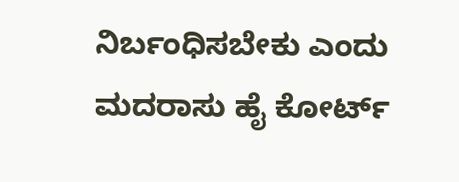ನಿರ್ಬಂಧಿಸಬೇಕು ಎಂದು ಮದರಾಸು ಹೈ ಕೋರ್ಟ್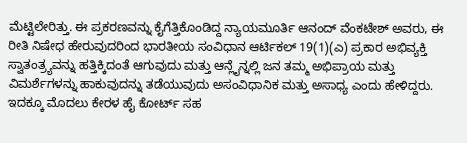ಮೆಟ್ಟಿಲೇರಿತ್ತು. ಈ ಪ್ರಕರಣವನ್ನು ಕೈಗೆತ್ತಿಕೊಂಡಿದ್ದ ನ್ಯಾಯಮೂರ್ತಿ ಆನಂದ್ ವೆಂಕಟೇಶ್ ಅವರು, ಈ ರೀತಿ ನಿಷೇಧ ಹೇರುವುದರಿಂದ ಭಾರತೀಯ ಸಂವಿಧಾನ ಆರ್ಟಿಕಲ್ 19(1)(ಎ) ಪ್ರಕಾರ ಅಭಿವ್ಯಕ್ತಿ ಸ್ವಾತಂತ್ರ್ಯವನ್ನು ಹತ್ತಿಕ್ಕಿದಂತೆ ಆಗುವುದು ಮತ್ತು ಆನ್ಲೈನ್ನಲ್ಲಿ ಜನ ತಮ್ಮ ಅಭಿಪ್ರಾಯ ಮತ್ತು ವಿಮರ್ಶೆಗಳನ್ನು ಹಾಕುವುದನ್ನು ತಡೆಯುವುದು ಅಸಂವಿಧಾನಿಕ ಮತ್ತು ಅಸಾಧ್ಯ ಎಂದು ಹೇಳಿದ್ದರು.
ಇದಕ್ಕೂ ಮೊದಲು ಕೇರಳ ಹೈ ಕೋರ್ಟ್ ಸಹ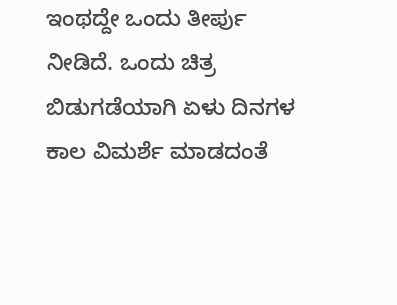ಇಂಥದ್ದೇ ಒಂದು ತೀರ್ಪು ನೀಡಿದೆ. ಒಂದು ಚಿತ್ರ ಬಿಡುಗಡೆಯಾಗಿ ಏಳು ದಿನಗಳ ಕಾಲ ವಿಮರ್ಶೆ ಮಾಡದಂತೆ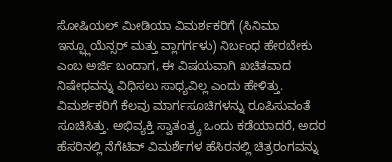ಸೋಷಿಯಲ್ ಮೀಡಿಯಾ ವಿಮರ್ಶಕರಿಗೆ (ಸಿನಿಮಾ ಇನ್ಫ್ಲೂಯೆನ್ಸರ್ ಮತ್ತು ವ್ಲಾಗರ್ಗಳು) ನಿರ್ಬಂಧ ಹೇರಬೇಕು ಎಂಬ ಅರ್ಜಿ ಬಂದಾಗ, ಈ ವಿಷಯವಾಗಿ ಖಚಿತವಾದ ನಿಷೇಧವನ್ನು ವಿಧಿಸಲು ಸಾಧ್ಯವಿಲ್ಲ ಎಂದು ಹೇಳಿತ್ತು. ವಿಮರ್ಶಕರಿಗೆ ಕೆಲವು ಮಾರ್ಗಸೂಚಿಗಳನ್ನು ರೂಪಿಸುವಂತೆ ಸೂಚಿಸಿತ್ತು. ಅಭಿವ್ಯಕ್ತಿ ಸ್ವಾತಂತ್ರ್ಯ ಒಂದು ಕಡೆಯಾದರೆ, ಅದರ ಹೆಸರಿನಲ್ಲಿ ನೆಗೆಟಿವ್ ವಿಮರ್ಶೆಗಳ ಹೆಸಿರನಲ್ಲಿ ಚಿತ್ರರಂಗವನ್ನು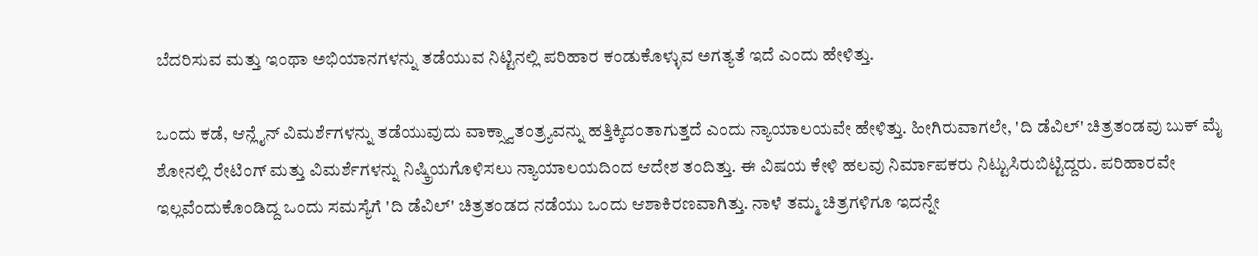ಬೆದರಿಸುವ ಮತ್ತು ಇಂಥಾ ಅಭಿಯಾನಗಳನ್ನು ತಡೆಯುವ ನಿಟ್ಟಿನಲ್ಲಿ ಪರಿಹಾರ ಕಂಡುಕೊಳ್ಳುವ ಅಗತ್ಯತೆ ಇದೆ ಎಂದು ಹೇಳಿತ್ತು.

ಒಂದು ಕಡೆ, ಆನ್ಲೈನ್ ವಿಮರ್ಶೆಗಳನ್ನು ತಡೆಯುವುದು ವಾಕ್ಸ್ವಾತಂತ್ರ್ಯವನ್ನು ಹತ್ತಿಕ್ಕಿದಂತಾಗುತ್ತದೆ ಎಂದು ನ್ಯಾಯಾಲಯವೇ ಹೇಳಿತ್ತು. ಹೀಗಿರುವಾಗಲೇ, 'ದಿ ಡೆವಿಲ್' ಚಿತ್ರತಂಡವು ಬುಕ್ ಮೈ ಶೋನಲ್ಲಿ ರೇಟಿಂಗ್ ಮತ್ತು ವಿಮರ್ಶೆಗಳನ್ನು ನಿಷ್ಕ್ರಿಯಗೊಳಿಸಲು ನ್ಯಾಯಾಲಯದಿಂದ ಆದೇಶ ತಂದಿತ್ತು. ಈ ವಿಷಯ ಕೇಳಿ ಹಲವು ನಿರ್ಮಾಪಕರು ನಿಟ್ಟುಸಿರುಬಿಟ್ಟಿದ್ದರು. ಪರಿಹಾರವೇ ಇಲ್ಲವೆಂದುಕೊಂಡಿದ್ದ ಒಂದು ಸಮಸ್ಯೆಗೆ 'ದಿ ಡೆವಿಲ್' ಚಿತ್ರತಂಡದ ನಡೆಯು ಒಂದು ಆಶಾಕಿರಣವಾಗಿತ್ತು. ನಾಳೆ ತಮ್ಮ ಚಿತ್ರಗಳಿಗೂ ಇದನ್ನೇ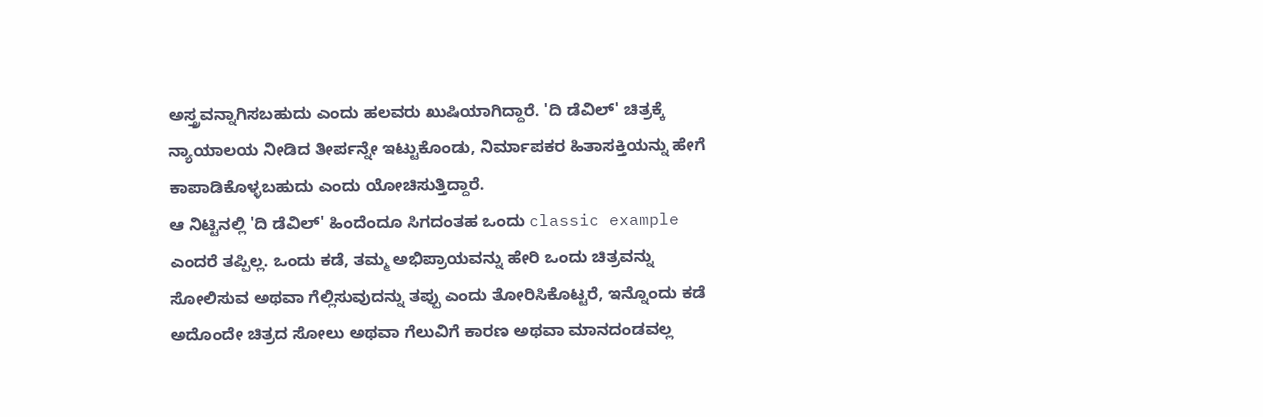ಅಸ್ತ್ರವನ್ನಾಗಿಸಬಹುದು ಎಂದು ಹಲವರು ಖುಷಿಯಾಗಿದ್ದಾರೆ. 'ದಿ ಡೆವಿಲ್' ಚಿತ್ರಕ್ಕೆ ನ್ಯಾಯಾಲಯ ನೀಡಿದ ತೀರ್ಪನ್ನೇ ಇಟ್ಟುಕೊಂಡು, ನಿರ್ಮಾಪಕರ ಹಿತಾಸಕ್ತಿಯನ್ನು ಹೇಗೆ ಕಾಪಾಡಿಕೊಳ್ಳಬಹುದು ಎಂದು ಯೋಚಿಸುತ್ತಿದ್ದಾರೆ.
ಆ ನಿಟ್ಟಿನಲ್ಲಿ 'ದಿ ಡೆವಿಲ್' ಹಿಂದೆಂದೂ ಸಿಗದಂತಹ ಒಂದು classic example ಎಂದರೆ ತಪ್ಪಿಲ್ಲ. ಒಂದು ಕಡೆ, ತಮ್ಮ ಅಭಿಪ್ರಾಯವನ್ನು ಹೇರಿ ಒಂದು ಚಿತ್ರವನ್ನು ಸೋಲಿಸುವ ಅಥವಾ ಗೆಲ್ಲಿಸುವುದನ್ನು ತಪ್ಪು ಎಂದು ತೋರಿಸಿಕೊಟ್ಟರೆ, ಇನ್ನೊಂದು ಕಡೆ ಅದೊಂದೇ ಚಿತ್ರದ ಸೋಲು ಅಥವಾ ಗೆಲುವಿಗೆ ಕಾರಣ ಅಥವಾ ಮಾನದಂಡವಲ್ಲ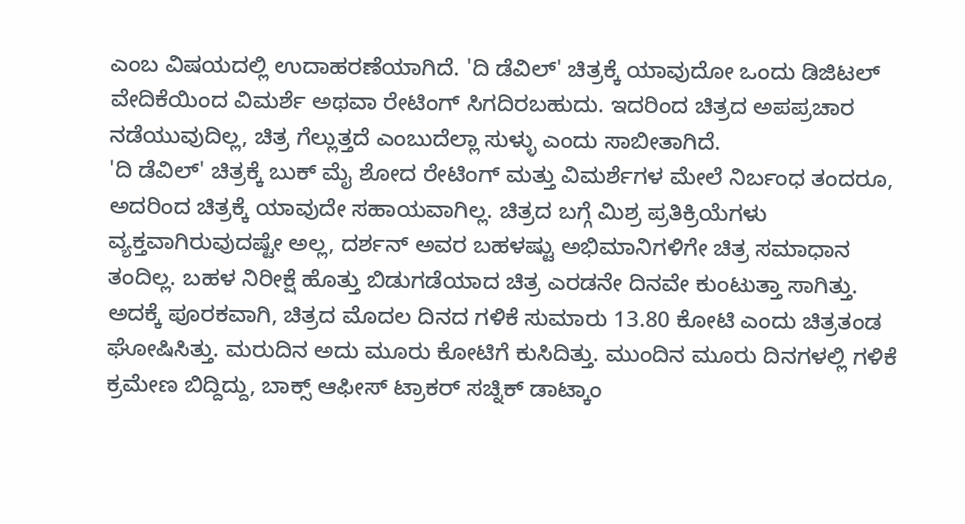ಎಂಬ ವಿಷಯದಲ್ಲಿ ಉದಾಹರಣೆಯಾಗಿದೆ. 'ದಿ ಡೆವಿಲ್' ಚಿತ್ರಕ್ಕೆ ಯಾವುದೋ ಒಂದು ಡಿಜಿಟಲ್ ವೇದಿಕೆಯಿಂದ ವಿಮರ್ಶೆ ಅಥವಾ ರೇಟಿಂಗ್ ಸಿಗದಿರಬಹುದು. ಇದರಿಂದ ಚಿತ್ರದ ಅಪಪ್ರಚಾರ ನಡೆಯುವುದಿಲ್ಲ, ಚಿತ್ರ ಗೆಲ್ಲುತ್ತದೆ ಎಂಬುದೆಲ್ಲಾ ಸುಳ್ಳು ಎಂದು ಸಾಬೀತಾಗಿದೆ.
'ದಿ ಡೆವಿಲ್' ಚಿತ್ರಕ್ಕೆ ಬುಕ್ ಮೈ ಶೋದ ರೇಟಿಂಗ್ ಮತ್ತು ವಿಮರ್ಶೆಗಳ ಮೇಲೆ ನಿರ್ಬಂಧ ತಂದರೂ, ಅದರಿಂದ ಚಿತ್ರಕ್ಕೆ ಯಾವುದೇ ಸಹಾಯವಾಗಿಲ್ಲ. ಚಿತ್ರದ ಬಗ್ಗೆ ಮಿಶ್ರ ಪ್ರತಿಕ್ರಿಯೆಗಳು ವ್ಯಕ್ತವಾಗಿರುವುದಷ್ಟೇ ಅಲ್ಲ, ದರ್ಶನ್ ಅವರ ಬಹಳಷ್ಟು ಅಭಿಮಾನಿಗಳಿಗೇ ಚಿತ್ರ ಸಮಾಧಾನ ತಂದಿಲ್ಲ. ಬಹಳ ನಿರೀಕ್ಷೆ ಹೊತ್ತು ಬಿಡುಗಡೆಯಾದ ಚಿತ್ರ ಎರಡನೇ ದಿನವೇ ಕುಂಟುತ್ತಾ ಸಾಗಿತ್ತು. ಅದಕ್ಕೆ ಪೂರಕವಾಗಿ, ಚಿತ್ರದ ಮೊದಲ ದಿನದ ಗಳಿಕೆ ಸುಮಾರು 13.80 ಕೋಟಿ ಎಂದು ಚಿತ್ರತಂಡ ಘೋಷಿಸಿತ್ತು. ಮರುದಿನ ಅದು ಮೂರು ಕೋಟಿಗೆ ಕುಸಿದಿತ್ತು. ಮುಂದಿನ ಮೂರು ದಿನಗಳಲ್ಲಿ ಗಳಿಕೆ ಕ್ರಮೇಣ ಬಿದ್ದಿದ್ದು, ಬಾಕ್ಸ್ ಆಫೀಸ್ ಟ್ರಾಕರ್ ಸಚ್ನಿಕ್ ಡಾಟ್ಕಾಂ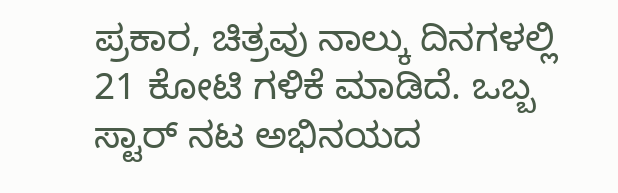ಪ್ರಕಾರ, ಚಿತ್ರವು ನಾಲ್ಕು ದಿನಗಳಲ್ಲಿ 21 ಕೋಟಿ ಗಳಿಕೆ ಮಾಡಿದೆ. ಒಬ್ಬ ಸ್ಟಾರ್ ನಟ ಅಭಿನಯದ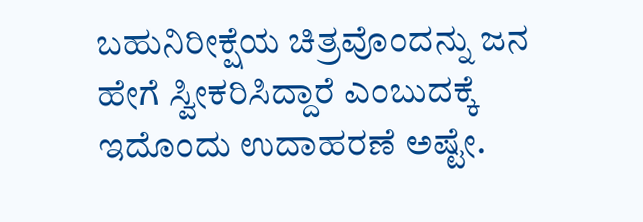ಬಹುನಿರೀಕ್ಷೆಯ ಚಿತ್ರವೊಂದನ್ನು ಜನ ಹೇಗೆ ಸ್ವೀಕರಿಸಿದ್ದಾರೆ ಎಂಬುದಕ್ಕೆ ಇದೊಂದು ಉದಾಹರಣೆ ಅಷ್ಟೇ.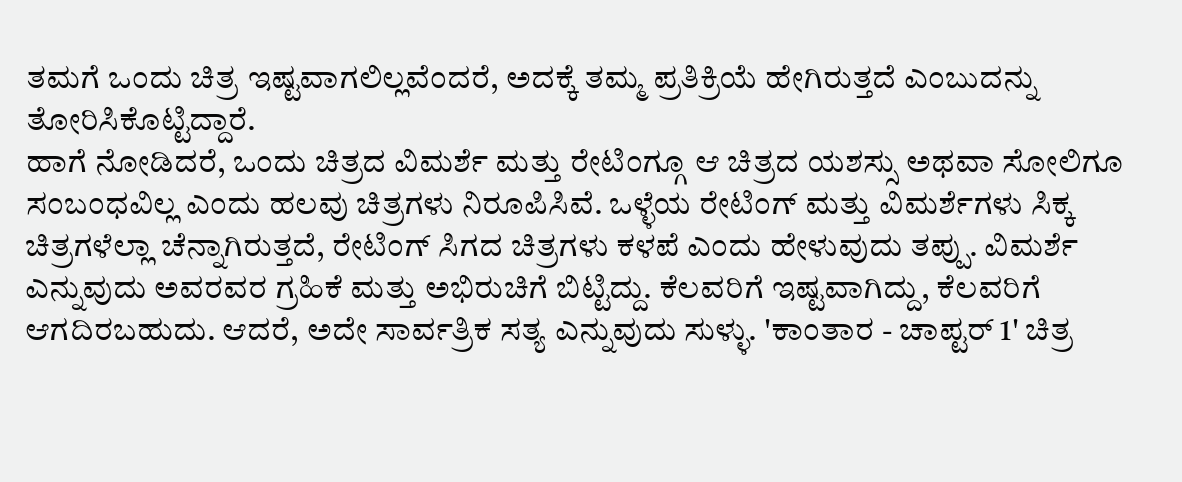ತಮಗೆ ಒಂದು ಚಿತ್ರ ಇಷ್ಟವಾಗಲಿಲ್ಲವೆಂದರೆ, ಅದಕ್ಕೆ ತಮ್ಮ ಪ್ರತಿಕ್ರಿಯೆ ಹೇಗಿರುತ್ತದೆ ಎಂಬುದನ್ನು ತೋರಿಸಿಕೊಟ್ಟಿದ್ದಾರೆ.
ಹಾಗೆ ನೋಡಿದರೆ, ಒಂದು ಚಿತ್ರದ ವಿಮರ್ಶೆ ಮತ್ತು ರೇಟಿಂಗ್ಗೂ ಆ ಚಿತ್ರದ ಯಶಸ್ಸು ಅಥವಾ ಸೋಲಿಗೂ ಸಂಬಂಧವಿಲ್ಲ ಎಂದು ಹಲವು ಚಿತ್ರಗಳು ನಿರೂಪಿಸಿವೆ. ಒಳ್ಳೆಯ ರೇಟಿಂಗ್ ಮತ್ತು ವಿಮರ್ಶೆಗಳು ಸಿಕ್ಕ ಚಿತ್ರಗಳೆಲ್ಲಾ ಚೆನ್ನಾಗಿರುತ್ತದೆ, ರೇಟಿಂಗ್ ಸಿಗದ ಚಿತ್ರಗಳು ಕಳಪೆ ಎಂದು ಹೇಳುವುದು ತಪ್ಪು. ವಿಮರ್ಶೆ ಎನ್ನುವುದು ಅವರವರ ಗ್ರಹಿಕೆ ಮತ್ತು ಅಭಿರುಚಿಗೆ ಬಿಟ್ಟಿದ್ದು. ಕೆಲವರಿಗೆ ಇಷ್ಟವಾಗಿದ್ದು, ಕೆಲವರಿಗೆ ಆಗದಿರಬಹುದು. ಆದರೆ, ಅದೇ ಸಾರ್ವತ್ರಿಕ ಸತ್ಯ ಎನ್ನುವುದು ಸುಳ್ಳು. 'ಕಾಂತಾರ - ಚಾಪ್ಟರ್ 1' ಚಿತ್ರ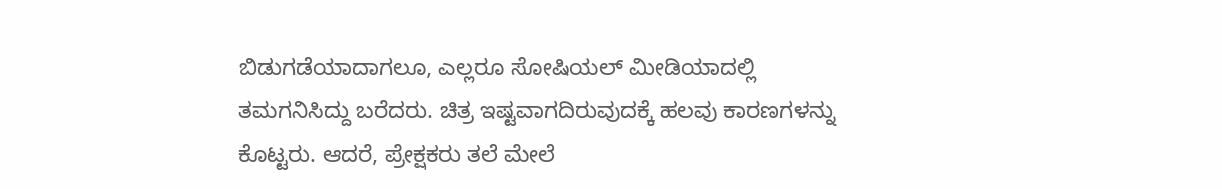ಬಿಡುಗಡೆಯಾದಾಗಲೂ, ಎಲ್ಲರೂ ಸೋಷಿಯಲ್ ಮೀಡಿಯಾದಲ್ಲಿ ತಮಗನಿಸಿದ್ದು ಬರೆದರು. ಚಿತ್ರ ಇಷ್ಟವಾಗದಿರುವುದಕ್ಕೆ ಹಲವು ಕಾರಣಗಳನ್ನು ಕೊಟ್ಟರು. ಆದರೆ, ಪ್ರೇಕ್ಷಕರು ತಲೆ ಮೇಲೆ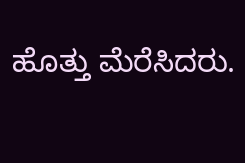ಹೊತ್ತು ಮೆರೆಸಿದರು.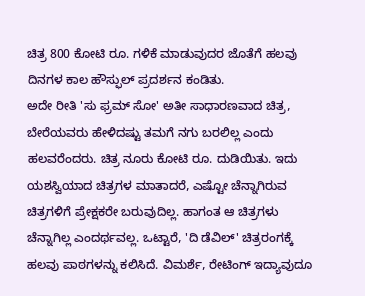ಚಿತ್ರ 800 ಕೋಟಿ ರೂ. ಗಳಿಕೆ ಮಾಡುವುದರ ಜೊತೆಗೆ ಹಲವು ದಿನಗಳ ಕಾಲ ಹೌಸ್ಫುಲ್ ಪ್ರದರ್ಶನ ಕಂಡಿತು.
ಅದೇ ರೀತಿ 'ಸು ಫ್ರಮ್ ಸೋ' ಅತೀ ಸಾಧಾರಣವಾದ ಚಿತ್ರ, ಬೇರೆಯವರು ಹೇಳಿದಷ್ಟು ತಮಗೆ ನಗು ಬರಲಿಲ್ಲ ಎಂದು ಹಲವರೆಂದರು. ಚಿತ್ರ ನೂರು ಕೋಟಿ ರೂ. ದುಡಿಯಿತು. ಇದು ಯಶಸ್ವಿಯಾದ ಚಿತ್ರಗಳ ಮಾತಾದರೆ, ಎಷ್ಟೋ ಚೆನ್ನಾಗಿರುವ ಚಿತ್ರಗಳಿಗೆ ಪ್ರೇಕ್ಷಕರೇ ಬರುವುದಿಲ್ಲ. ಹಾಗಂತ ಆ ಚಿತ್ರಗಳು ಚೆನ್ನಾಗಿಲ್ಲ ಎಂದರ್ಥವಲ್ಲ. ಒಟ್ಟಾರೆ, 'ದಿ ಡೆವಿಲ್' ಚಿತ್ರರಂಗಕ್ಕೆ ಹಲವು ಪಾಠಗಳನ್ನು ಕಲಿಸಿದೆ. ವಿಮರ್ಶೆ, ರೇಟಿಂಗ್ ಇದ್ಯಾವುದೂ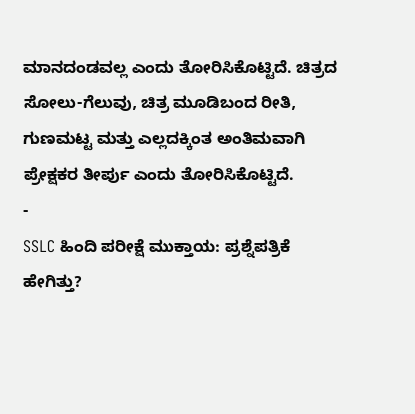ಮಾನದಂಡವಲ್ಲ ಎಂದು ತೋರಿಸಿಕೊಟ್ಟಿದೆ. ಚಿತ್ರದ ಸೋಲು-ಗೆಲುವು, ಚಿತ್ರ ಮೂಡಿಬಂದ ರೀತಿ, ಗುಣಮಟ್ಟ ಮತ್ತು ಎಲ್ಲದಕ್ಕಿಂತ ಅಂತಿಮವಾಗಿ ಪ್ರೇಕ್ಷಕರ ತೀರ್ಪು ಎಂದು ತೋರಿಸಿಕೊಟ್ಟಿದೆ.
-
SSLC ಹಿಂದಿ ಪರೀಕ್ಷೆ ಮುಕ್ತಾಯ: ಪ್ರಶ್ನೆಪತ್ರಿಕೆ ಹೇಗಿತ್ತು?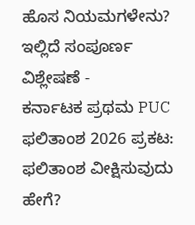ಹೊಸ ನಿಯಮಗಳೇನು? ಇಲ್ಲಿದೆ ಸಂಪೂರ್ಣ ವಿಶ್ಲೇಷಣೆ -
ಕರ್ನಾಟಕ ಪ್ರಥಮ PUC ಫಲಿತಾಂಶ 2026 ಪ್ರಕಟ: ಫಲಿತಾಂಶ ವೀಕ್ಷಿಸುವುದು ಹೇಗೆ?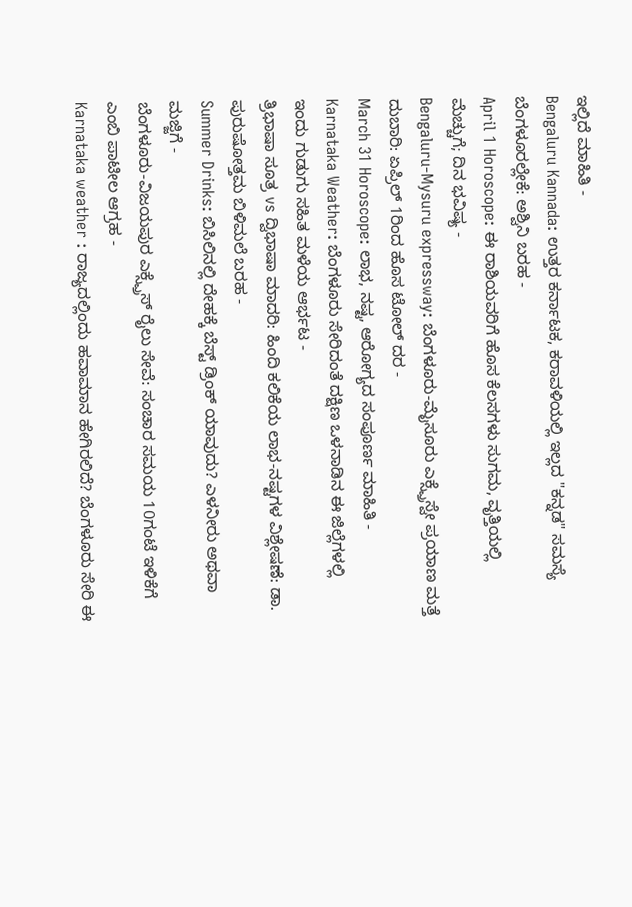ಇಲ್ಲಿದೆ ಮಾಹಿತಿ -
Bengaluru Kannada: ಉತ್ತರ ಕರ್ನಾಟಕ, ಕರಾವಳಿಯಲ್ಲಿ ಇಲ್ಲದ "ಕನ್ನಡ" ಸಮಸ್ಯೆ ಬೆಂಗಳೂರಲ್ಲೇಕೆ: ಅಶ್ವಿನಿ ಬರಹ -
April 1 Horoscope: ಈ ರಾಶಿಯವರಿಗೆ ಹೊಸ ಕೆಲಸಗಳು ಸುಗಮ, ವೃತ್ತಿಯಲ್ಲಿ ಮೆಚ್ಚುಗೆ; ದಿನ ಭವಿಷ್ಯ -
Bengaluru-Mysuru expressway: ಬೆಂಗಳೂರು-ಮೈಸೂರು ಎಕ್ಸ್ಪ್ರೆಸ್ವೇ ಪ್ರಯಾಣ ಮತ್ತೆ ದುಬಾರಿ: ಏಪ್ರಿಲ್ 1ರಿಂದ ಹೊಸ ಟೋಲ್ ದರ -
March 31 Horoscope: ಲಾಭ, ನಷ್ಟ, ಆರೋಗ್ಯದ ಸಂಪೂರ್ಣ ಮಾಹಿತಿ -
Karnataka Weather: ಬೆಂಗಳೂರು ಸೇರಿದಂತೆ ದಕ್ಷಿಣ ಒಳನಾಡಿನ ಈ ಜಿಲ್ಲೆಗಳಲ್ಲಿ ಇಂದು ಗುಡುಗು ಸಹಿತ ಮಳೆಯ ಆರ್ಭಟ -
ತ್ರಿಭಾಷಾ ಸೂತ್ರ vs ದ್ವಿಭಾಷಾ ಮಾದರಿ: ಹಿಂದಿ ಕಲಿಕೆಯ ಲಾಭ-ನಷ್ಟಗಳ ವಿಶ್ಲೇಷಣೆ: ಡಾ. ಪುರುಷೋತ್ತಮ ಬಿಳಿಮಲೆ ಬರಹ -
Summer Drinks: ಬಿಸಿಲಿನಲ್ಲಿ ದೇಹಕ್ಕೆ ಬೆಸ್ಟ್ ಡ್ರಿಂಕ್ ಯಾವುದು? ಎಳನೀರು ಅಥವಾ ಮಜ್ಜಿಗೆ -
ಬೆಂಗಳೂರು-ವಿಜಯಪುರ ಎಕ್ಸ್ಪ್ರೆಸ್ ರೈಲು ಸೇವೆ: ಸಂಚಾರ ಸಮಯ 10ಗಂಟೆ ಇಳಿಕೆಗೆ ಎಂಬಿ ಪಾಟೀಲ ಆಗ್ರಹ -
Karnataka weather : ರಾಜ್ಯದಲ್ಲಿಂದು ಹವಾಮಾನ ಹೇಗಿರಲಿದೆ? ಬೆಂಗಳೂರು ಸೇರಿ ಈ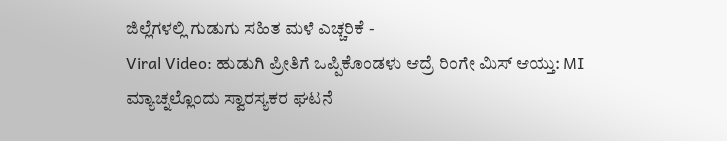ಜಿಲ್ಲೆಗಳಲ್ಲಿ ಗುಡುಗು ಸಹಿತ ಮಳೆ ಎಚ್ಚರಿಕೆ -
Viral Video: ಹುಡುಗಿ ಪ್ರೀತಿಗೆ ಒಪ್ಪಿಕೊಂಡಳು ಆದ್ರೆ ರಿಂಗೇ ಮಿಸ್ ಆಯ್ತು: MI ಮ್ಯಾಚ್ನಲ್ಲೊಂದು ಸ್ವಾರಸ್ಯಕರ ಘಟನೆ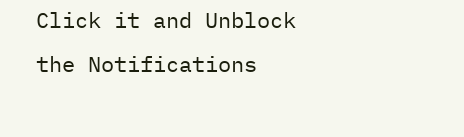Click it and Unblock the Notifications